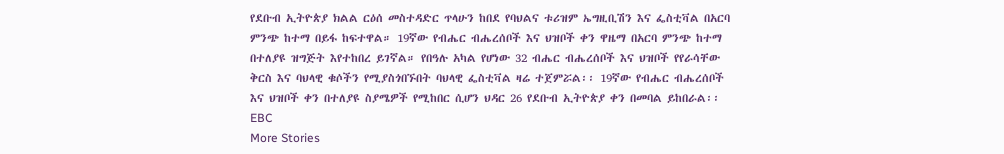የደቡብ ኢትዮጵያ ክልል ርዕሰ መስተዳድር ጥላሁን ከበደ የባህልና ቱሪዝም ኤግዚቢሽን እና ፌስቲቫል በአርባ ምንጭ ከተማ በይፋ ከፍተዋል። 19ኛው የብሔር ብሔረሰቦች እና ህዝቦች ቀን ዋዜማ በአርባ ምንጭ ከተማ በተለያዩ ዝግጅት እየተከበረ ይገኛል። የበዓሉ አካል የሆነው 32 ብሔር ብሔረሰቦች እና ህዝቦች የየራሳቸው ቅርስ እና ባህላዊ ቁሶችን የሚያስጎበኙበት ባህላዊ ፌስቲቫል ዛሬ ተጀምሯል፡፡ 19ኛው የብሔር ብሔረሰቦች እና ህዝቦች ቀን በተለያዩ ስያሜዎች የሚከበር ሲሆን ህዳር 26 የደቡብ ኢትዮጵያ ቀን በመባል ይከበራል፡፡
EBC
More Stories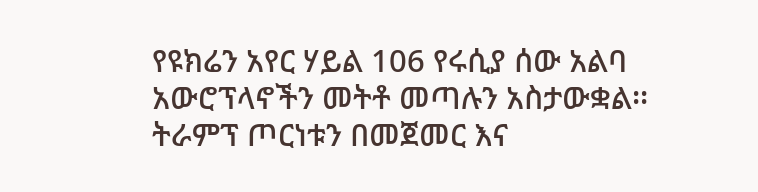የዩክሬን አየር ሃይል 106 የሩሲያ ሰው አልባ አውሮፕላኖችን መትቶ መጣሉን አስታውቋል፡፡
ትራምፕ ጦርነቱን በመጀመር እና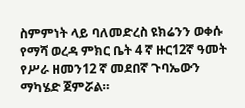ስምምነት ላይ ባለመድረስ ዩክሬንን ወቀሱ
የማሻ ወረዳ ምክር ቤት 4 ኛ ዙር12ኛ ዓመት የሥራ ዘመን12 ኛ መደበኛ ጉባኤውን ማካሄድ ጀምሯል።